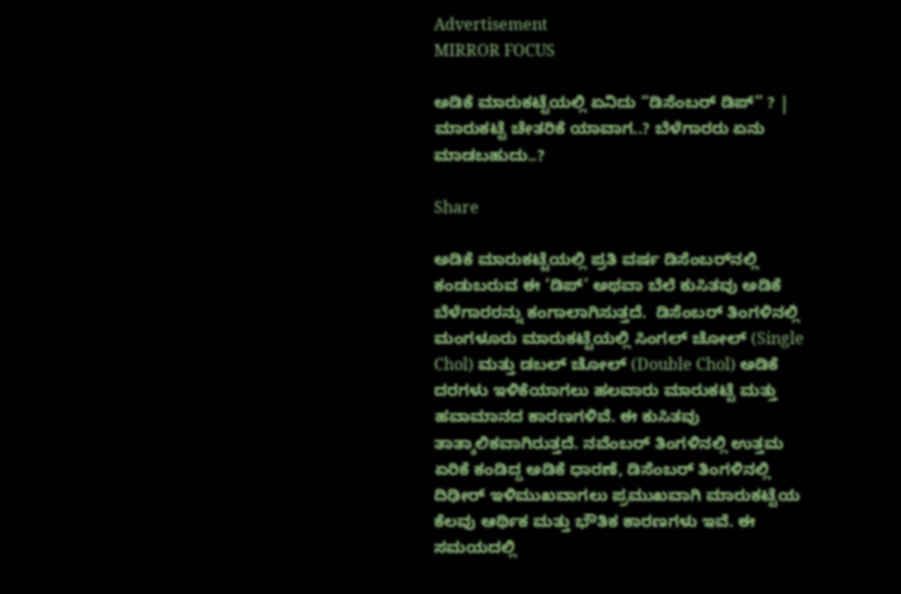Advertisement
MIRROR FOCUS

ಅಡಿಕೆ ಮಾರುಕಟ್ಟೆಯಲ್ಲಿ ಏನಿದು “ಡಿಸೆಂಬರ್‌ ಡಿಪ್‌” ? | ಮಾರುಕಟ್ಟೆ ಚೇತರಿಕೆ ಯಾವಾಗ..? ಬೆಳೆಗಾರರು ಏನು ಮಾಡಬಹುದು..?

Share

ಅಡಿಕೆ ಮಾರುಕಟ್ಟೆಯಲ್ಲಿ ಪ್ರತಿ ವರ್ಷ ಡಿಸೆಂಬರ್‌ನಲ್ಲಿ ಕಂಡುಬರುವ ಈ ‘ಡಿಪ್’ ಅಥವಾ ಬೆಲೆ ಕುಸಿತವು ಅಡಿಕೆ ಬೆಳೆಗಾರರನ್ನು ಕಂಗಾಲಾಗಿಸುತ್ತದೆ.  ಡಿಸೆಂಬರ್ ತಿಂಗಳಿನಲ್ಲಿ ಮಂಗಳೂರು ಮಾರುಕಟ್ಟೆಯಲ್ಲಿ ಸಿಂಗಲ್ ಚೋಲ್ (Single Chol) ಮತ್ತು ಡಬಲ್ ಚೋಲ್ (Double Chol) ಅಡಿಕೆ ದರಗಳು ಇಳಿಕೆಯಾಗಲು ಹಲವಾರು ಮಾರುಕಟ್ಟೆ ಮತ್ತು ಹವಾಮಾನದ ಕಾರಣಗಳಿವೆ. ಈ ಕುಸಿತವು ತಾತ್ಕಾಲಿಕವಾಗಿರುತ್ತದೆ. ನವೆಂಬರ್ ತಿಂಗಳಿನಲ್ಲಿ ಉತ್ತಮ ಏರಿಕೆ ಕಂಡಿದ್ದ ಅಡಿಕೆ ಧಾರಣೆ, ಡಿಸೆಂಬರ್ ತಿಂಗಳಿನಲ್ಲಿ ದಿಢೀರ್ ಇಳಿಮುಖವಾಗಲು ಪ್ರಮುಖವಾಗಿ ಮಾರುಕಟ್ಟೆಯ ಕೆಲವು ಆರ್ಥಿಕ ಮತ್ತು ಭೌತಿಕ ಕಾರಣಗಳು ಇವೆ. ಈ ಸಮಯದಲ್ಲಿ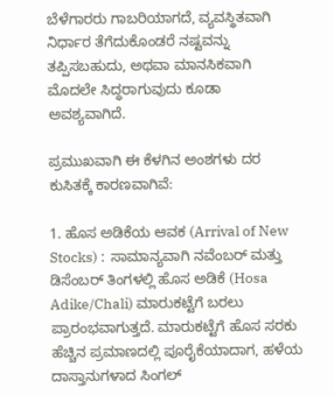ಬೆಳೆಗಾರರು ಗಾಬರಿಯಾಗದೆ, ವ್ಯವಸ್ಥಿತವಾಗಿ ನಿರ್ಧಾರ ತೆಗೆದುಕೊಂಡರೆ ನಷ್ಟವನ್ನು ತಪ್ಪಿಸಬಹುದು, ಅಥವಾ ಮಾನಸಿಕವಾಗಿ ಮೊದಲೇ ಸಿದ್ಧರಾಗುವುದು ಕೂಡಾ ಅವಶ್ಯವಾಗಿದೆ.

ಪ್ರಮುಖವಾಗಿ ಈ ಕೆಳಗಿನ ಅಂಶಗಳು ದರ ಕುಸಿತಕ್ಕೆ ಕಾರಣವಾಗಿವೆ:

1. ಹೊಸ ಅಡಿಕೆಯ ಆವಕ (Arrival of New Stocks) :  ಸಾಮಾನ್ಯವಾಗಿ ನವೆಂಬರ್ ಮತ್ತು ಡಿಸೆಂಬರ್ ತಿಂಗಳಲ್ಲಿ ಹೊಸ ಅಡಿಕೆ (Hosa Adike/Chali) ಮಾರುಕಟ್ಟೆಗೆ ಬರಲು ಪ್ರಾರಂಭವಾಗುತ್ತದೆ. ಮಾರುಕಟ್ಟೆಗೆ ಹೊಸ ಸರಕು ಹೆಚ್ಚಿನ ಪ್ರಮಾಣದಲ್ಲಿ ಪೂರೈಕೆಯಾದಾಗ, ಹಳೆಯ ದಾಸ್ತಾನುಗಳಾದ ಸಿಂಗಲ್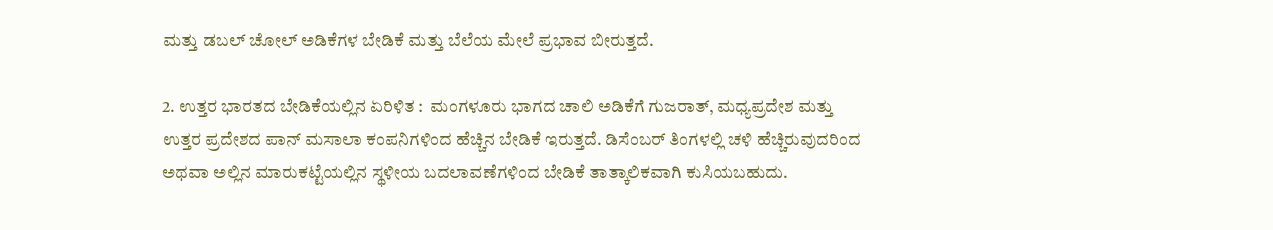ಮತ್ತು ಡಬಲ್ ಚೋಲ್ ಅಡಿಕೆಗಳ ಬೇಡಿಕೆ ಮತ್ತು ಬೆಲೆಯ ಮೇಲೆ ಪ್ರಭಾವ ಬೀರುತ್ತದೆ.

2. ಉತ್ತರ ಭಾರತದ ಬೇಡಿಕೆಯಲ್ಲಿನ ಏರಿಳಿತ :  ಮಂಗಳೂರು ಭಾಗದ ಚಾಲಿ ಅಡಿಕೆಗೆ ಗುಜರಾತ್, ಮಧ್ಯಪ್ರದೇಶ ಮತ್ತು ಉತ್ತರ ಪ್ರದೇಶದ ಪಾನ್ ಮಸಾಲಾ ಕಂಪನಿಗಳಿಂದ ಹೆಚ್ಚಿನ ಬೇಡಿಕೆ ಇರುತ್ತದೆ. ಡಿಸೆಂಬರ್ ತಿಂಗಳಲ್ಲಿ ಚಳಿ ಹೆಚ್ಚಿರುವುದರಿಂದ ಅಥವಾ ಅಲ್ಲಿನ ಮಾರುಕಟ್ಟೆಯಲ್ಲಿನ ಸ್ಥಳೀಯ ಬದಲಾವಣೆಗಳಿಂದ ಬೇಡಿಕೆ ತಾತ್ಕಾಲಿಕವಾಗಿ ಕುಸಿಯಬಹುದು.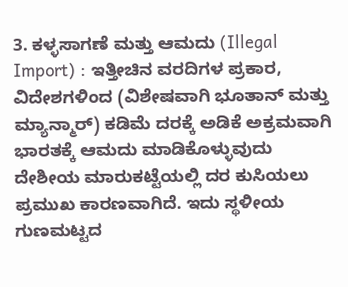3. ಕಳ್ಳಸಾಗಣೆ ಮತ್ತು ಆಮದು (Illegal Import) : ಇತ್ತೀಚಿನ ವರದಿಗಳ ಪ್ರಕಾರ, ವಿದೇಶಗಳಿಂದ (ವಿಶೇಷವಾಗಿ ಭೂತಾನ್ ಮತ್ತು ಮ್ಯಾನ್ಮಾರ್) ಕಡಿಮೆ ದರಕ್ಕೆ ಅಡಿಕೆ ಅಕ್ರಮವಾಗಿ ಭಾರತಕ್ಕೆ ಆಮದು ಮಾಡಿಕೊಳ್ಳುವುದು ದೇಶೀಯ ಮಾರುಕಟ್ಟೆಯಲ್ಲಿ ದರ ಕುಸಿಯಲು ಪ್ರಮುಖ ಕಾರಣವಾಗಿದೆ. ಇದು ಸ್ಥಳೀಯ ಗುಣಮಟ್ಟದ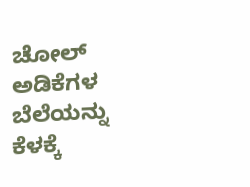ಚೋಲ್ ಅಡಿಕೆಗಳ ಬೆಲೆಯನ್ನು ಕೆಳಕ್ಕೆ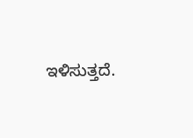ಇಳಿಸುತ್ತದೆ.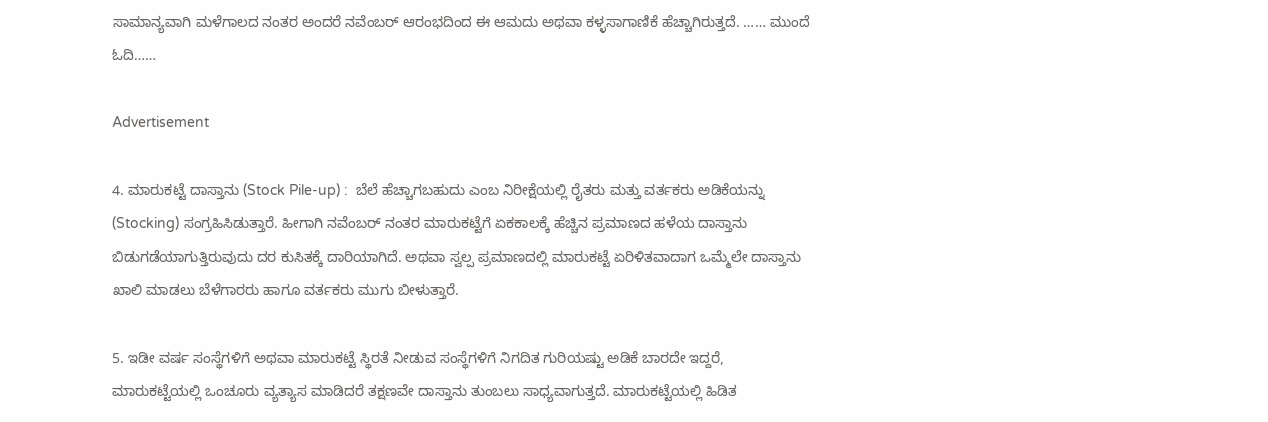ಸಾಮಾನ್ಯವಾಗಿ ಮಳೆಗಾಲದ ನಂತರ ಅಂದರೆ ನವೆಂಬರ್‌ ಆರಂಭದಿಂದ ಈ ಆಮದು ಅಥವಾ ಕಳ್ಳಸಾಗಾಣಿಕೆ ಹೆಚ್ಚಾಗಿರುತ್ತದೆ. …… ಮುಂದೆ ಓದಿ……

Advertisement

4. ಮಾರುಕಟ್ಟೆ ದಾಸ್ತಾನು (Stock Pile-up) :  ಬೆಲೆ ಹೆಚ್ಚಾಗಬಹುದು ಎಂಬ ನಿರೀಕ್ಷೆಯಲ್ಲಿ ರೈತರು ಮತ್ತು ವರ್ತಕರು ಅಡಿಕೆಯನ್ನು (Stocking) ಸಂಗ್ರಹಿಸಿಡುತ್ತಾರೆ. ಹೀಗಾಗಿ ನವೆಂಬರ್‌ ನಂತರ ಮಾರುಕಟ್ಟೆಗೆ ಏಕಕಾಲಕ್ಕೆ ಹೆಚ್ಚಿನ ಪ್ರಮಾಣದ ಹಳೆಯ ದಾಸ್ತಾನು ಬಿಡುಗಡೆಯಾಗುತ್ತಿರುವುದು ದರ ಕುಸಿತಕ್ಕೆ ದಾರಿಯಾಗಿದೆ. ಅಥವಾ ಸ್ವಲ್ಪ ಪ್ರಮಾಣದಲ್ಲಿ ಮಾರುಕಟ್ಟೆ ಏರಿಳಿತವಾದಾಗ ಒಮ್ಮೆಲೇ ದಾಸ್ತಾನು ಖಾಲಿ ಮಾಡಲು ಬೆಳೆಗಾರರು ಹಾಗೂ ವರ್ತಕರು ಮುಗು ಬೀಳುತ್ತಾರೆ.

5. ಇಡೀ ವರ್ಷ ಸಂಸ್ಥೆಗಳಿಗೆ ಅಥವಾ ಮಾರುಕಟ್ಟೆ ಸ್ಥಿರತೆ ನೀಡುವ ಸಂಸ್ಥೆಗಳಿಗೆ ನಿಗದಿತ ಗುರಿಯಷ್ಟು ಅಡಿಕೆ ಬಾರದೇ ಇದ್ದರೆ, ಮಾರುಕಟ್ಟೆಯಲ್ಲಿ ಒಂಚೂರು ವ್ಯತ್ಯಾಸ ಮಾಡಿದರೆ ತಕ್ಷಣವೇ ದಾಸ್ತಾನು ತುಂಬಲು ಸಾಧ್ಯವಾಗುತ್ತದೆ. ಮಾರುಕಟ್ಟೆಯಲ್ಲಿ ಹಿಡಿತ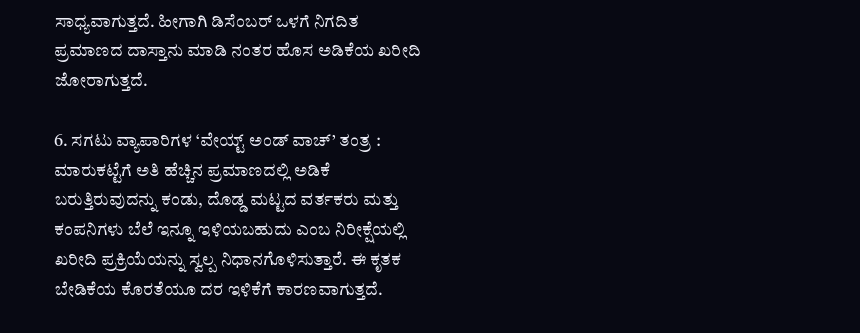ಸಾಧ್ಯವಾಗುತ್ತದೆ. ಹೀಗಾಗಿ ಡಿಸೆಂಬರ್‌ ಒಳಗೆ ನಿಗದಿತ ಪ್ರಮಾಣದ ದಾಸ್ತಾನು ಮಾಡಿ ನಂತರ ಹೊಸ ಅಡಿಕೆಯ ಖರೀದಿ ಜೋರಾಗುತ್ತದೆ.

6. ಸಗಟು ವ್ಯಾಪಾರಿಗಳ ‘ವೇಯ್ಟ್ ಅಂಡ್ ವಾಚ್’ ತಂತ್ರ : ಮಾರುಕಟ್ಟೆಗೆ ಅತಿ ಹೆಚ್ಚಿನ ಪ್ರಮಾಣದಲ್ಲಿ ಅಡಿಕೆ ಬರುತ್ತಿರುವುದನ್ನು ಕಂಡು, ದೊಡ್ಡ ಮಟ್ಟದ ವರ್ತಕರು ಮತ್ತು ಕಂಪನಿಗಳು ಬೆಲೆ ಇನ್ನೂ ಇಳಿಯಬಹುದು ಎಂಬ ನಿರೀಕ್ಷೆಯಲ್ಲಿ ಖರೀದಿ ಪ್ರಕ್ರಿಯೆಯನ್ನು ಸ್ವಲ್ಪ ನಿಧಾನಗೊಳಿಸುತ್ತಾರೆ. ಈ ಕೃತಕ ಬೇಡಿಕೆಯ ಕೊರತೆಯೂ ದರ ಇಳಿಕೆಗೆ ಕಾರಣವಾಗುತ್ತದೆ.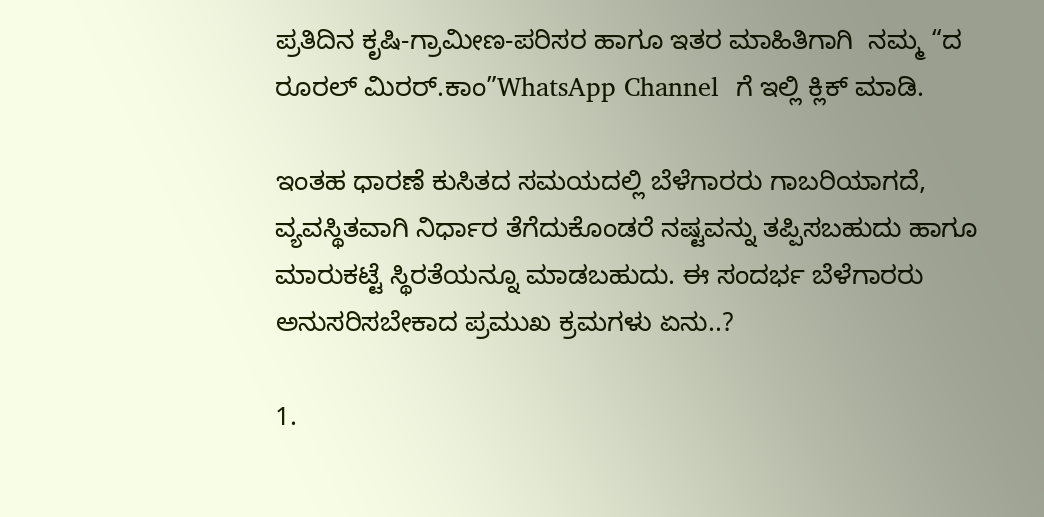ಪ್ರತಿದಿನ ಕೃಷಿ-ಗ್ರಾಮೀಣ-ಪರಿಸರ ಹಾಗೂ ಇತರ ಮಾಹಿತಿಗಾಗಿ  ನಮ್ಮ “ದ ರೂರಲ್‌ ಮಿರರ್.ಕಾಂ”WhatsApp Channel  ಗೆ ಇಲ್ಲಿ ಕ್ಲಿಕ್‌ ಮಾಡಿ.

ಇಂತಹ ಧಾರಣೆ ಕುಸಿತದ ಸಮಯದಲ್ಲಿ ಬೆಳೆಗಾರರು ಗಾಬರಿಯಾಗದೆ, ವ್ಯವಸ್ಥಿತವಾಗಿ ನಿರ್ಧಾರ ತೆಗೆದುಕೊಂಡರೆ ನಷ್ಟವನ್ನು ತಪ್ಪಿಸಬಹುದು ಹಾಗೂ ಮಾರುಕಟ್ಟೆ ಸ್ಥಿರತೆಯನ್ನೂ ಮಾಡಬಹುದು. ಈ ಸಂದರ್ಭ ಬೆಳೆಗಾರರು ಅನುಸರಿಸಬೇಕಾದ ಪ್ರಮುಖ ಕ್ರಮಗಳು ಏನು..?

1.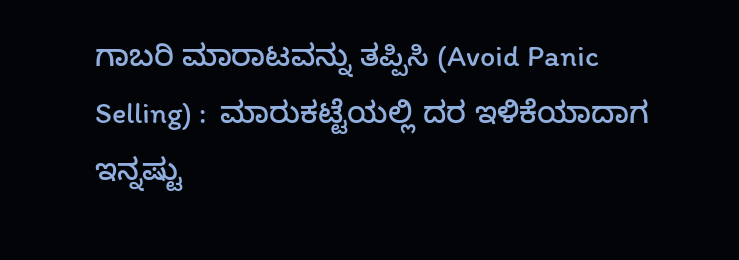ಗಾಬರಿ ಮಾರಾಟವನ್ನು ತಪ್ಪಿಸಿ (Avoid Panic Selling) :  ಮಾರುಕಟ್ಟೆಯಲ್ಲಿ ದರ ಇಳಿಕೆಯಾದಾಗ ಇನ್ನಷ್ಟು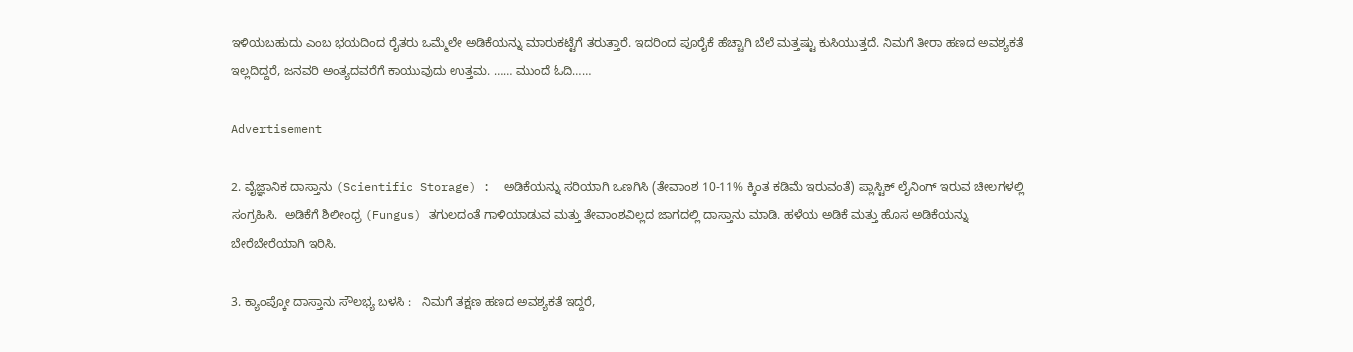ಇಳಿಯಬಹುದು ಎಂಬ ಭಯದಿಂದ ರೈತರು ಒಮ್ಮೆಲೇ ಅಡಿಕೆಯನ್ನು ಮಾರುಕಟ್ಟೆಗೆ ತರುತ್ತಾರೆ. ಇದರಿಂದ ಪೂರೈಕೆ ಹೆಚ್ಚಾಗಿ ಬೆಲೆ ಮತ್ತಷ್ಟು ಕುಸಿಯುತ್ತದೆ. ನಿಮಗೆ ತೀರಾ ಹಣದ ಅವಶ್ಯಕತೆ ಇಲ್ಲದಿದ್ದರೆ, ಜನವರಿ ಅಂತ್ಯದವರೆಗೆ ಕಾಯುವುದು ಉತ್ತಮ. …… ಮುಂದೆ ಓದಿ……

Advertisement

2. ವೈಜ್ಞಾನಿಕ ದಾಸ್ತಾನು (Scientific Storage) :  ಅಡಿಕೆಯನ್ನು ಸರಿಯಾಗಿ ಒಣಗಿಸಿ (ತೇವಾಂಶ 10-11% ಕ್ಕಿಂತ ಕಡಿಮೆ ಇರುವಂತೆ) ಪ್ಲಾಸ್ಟಿಕ್ ಲೈನಿಂಗ್ ಇರುವ ಚೀಲಗಳಲ್ಲಿ ಸಂಗ್ರಹಿಸಿ.  ಅಡಿಕೆಗೆ ಶಿಲೀಂಧ್ರ (Fungus) ತಗುಲದಂತೆ ಗಾಳಿಯಾಡುವ ಮತ್ತು ತೇವಾಂಶವಿಲ್ಲದ ಜಾಗದಲ್ಲಿ ದಾಸ್ತಾನು ಮಾಡಿ. ಹಳೆಯ ಅಡಿಕೆ ಮತ್ತು ಹೊಸ ಅಡಿಕೆಯನ್ನು ಬೇರೆಬೇರೆಯಾಗಿ ಇರಿಸಿ.

3. ಕ್ಯಾಂಪ್ಕೋ ದಾಸ್ತಾನು ಸೌಲಭ್ಯ ಬಳಸಿ :   ನಿಮಗೆ ತಕ್ಷಣ ಹಣದ ಅವಶ್ಯಕತೆ ಇದ್ದರೆ,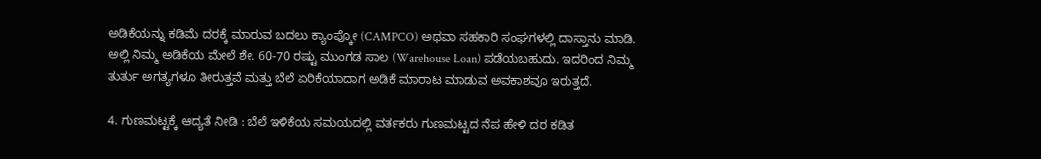ಅಡಿಕೆಯನ್ನು ಕಡಿಮೆ ದರಕ್ಕೆ ಮಾರುವ ಬದಲು ಕ್ಯಾಂಪ್ಕೋ (CAMPCO) ಅಥವಾ ಸಹಕಾರಿ ಸಂಘಗಳಲ್ಲಿ ದಾಸ್ತಾನು ಮಾಡಿ.  ಅಲ್ಲಿ ನಿಮ್ಮ ಅಡಿಕೆಯ ಮೇಲೆ ಶೇ. 60-70 ರಷ್ಟು ಮುಂಗಡ ಸಾಲ (Warehouse Loan) ಪಡೆಯಬಹುದು. ಇದರಿಂದ ನಿಮ್ಮ ತುರ್ತು ಅಗತ್ಯಗಳೂ ತೀರುತ್ತವೆ ಮತ್ತು ಬೆಲೆ ಏರಿಕೆಯಾದಾಗ ಅಡಿಕೆ ಮಾರಾಟ ಮಾಡುವ ಅವಕಾಶವೂ ಇರುತ್ತದೆ.

4. ಗುಣಮಟ್ಟಕ್ಕೆ ಆದ್ಯತೆ ನೀಡಿ : ಬೆಲೆ ಇಳಿಕೆಯ ಸಮಯದಲ್ಲಿ ವರ್ತಕರು ಗುಣಮಟ್ಟದ ನೆಪ ಹೇಳಿ ದರ ಕಡಿತ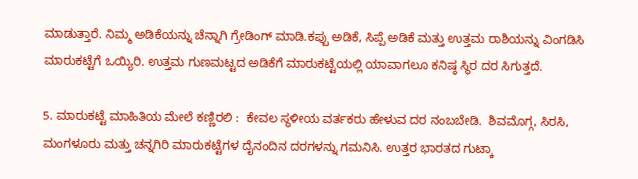ಮಾಡುತ್ತಾರೆ. ನಿಮ್ಮ ಅಡಿಕೆಯನ್ನು ಚೆನ್ನಾಗಿ ಗ್ರೇಡಿಂಗ್ ಮಾಡಿ.ಕಪ್ಪು ಅಡಿಕೆ, ಸಿಪ್ಪೆ ಅಡಿಕೆ ಮತ್ತು ಉತ್ತಮ ರಾಶಿಯನ್ನು ವಿಂಗಡಿಸಿ ಮಾರುಕಟ್ಟೆಗೆ ಒಯ್ಯಿರಿ. ಉತ್ತಮ ಗುಣಮಟ್ಟದ ಅಡಿಕೆಗೆ ಮಾರುಕಟ್ಟೆಯಲ್ಲಿ ಯಾವಾಗಲೂ ಕನಿಷ್ಠ ಸ್ಥಿರ ದರ ಸಿಗುತ್ತದೆ.

5. ಮಾರುಕಟ್ಟೆ ಮಾಹಿತಿಯ ಮೇಲೆ ಕಣ್ಣಿರಲಿ :  ಕೇವಲ ಸ್ಥಳೀಯ ವರ್ತಕರು ಹೇಳುವ ದರ ನಂಬಬೇಡಿ.  ಶಿವಮೊಗ್ಗ, ಸಿರಸಿ, ಮಂಗಳೂರು ಮತ್ತು ಚನ್ನಗಿರಿ ಮಾರುಕಟ್ಟೆಗಳ ದೈನಂದಿನ ದರಗಳನ್ನು ಗಮನಿಸಿ. ಉತ್ತರ ಭಾರತದ ಗುಟ್ಕಾ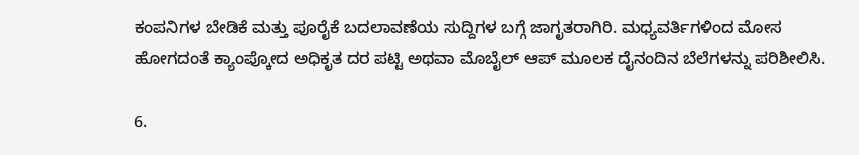ಕಂಪನಿಗಳ ಬೇಡಿಕೆ ಮತ್ತು ಪೂರೈಕೆ ಬದಲಾವಣೆಯ ಸುದ್ದಿಗಳ ಬಗ್ಗೆ ಜಾಗೃತರಾಗಿರಿ. ಮಧ್ಯವರ್ತಿಗಳಿಂದ ಮೋಸ ಹೋಗದಂತೆ ಕ್ಯಾಂಪ್ಕೋದ ಅಧಿಕೃತ ದರ ಪಟ್ಟಿ ಅಥವಾ ಮೊಬೈಲ್ ಆಪ್ ಮೂಲಕ ದೈನಂದಿನ ಬೆಲೆಗಳನ್ನು ಪರಿಶೀಲಿಸಿ.

6.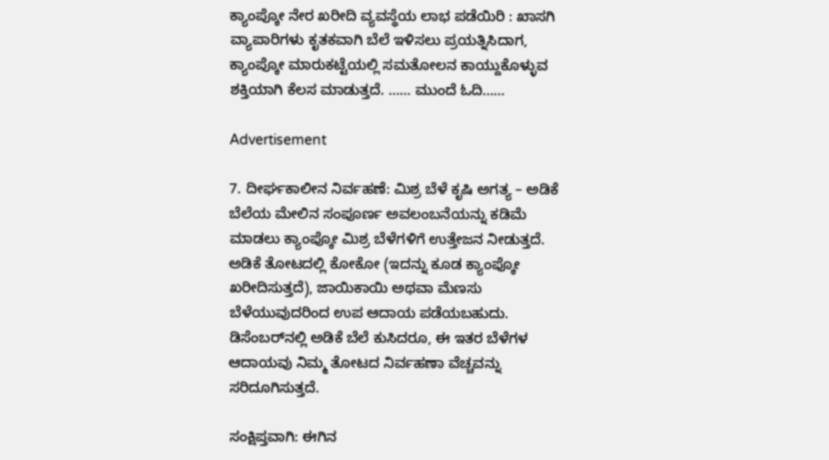ಕ್ಯಾಂಪ್ಕೋ ನೇರ ಖರೀದಿ ವ್ಯವಸ್ಥೆಯ ಲಾಭ ಪಡೆಯಿರಿ : ಖಾಸಗಿ ವ್ಯಾಪಾರಿಗಳು ಕೃತಕವಾಗಿ ಬೆಲೆ ಇಳಿಸಲು ಪ್ರಯತ್ನಿಸಿದಾಗ, ಕ್ಯಾಂಪ್ಕೋ ಮಾರುಕಟ್ಟೆಯಲ್ಲಿ ಸಮತೋಲನ ಕಾಯ್ದುಕೊಳ್ಳುವ ಶಕ್ತಿಯಾಗಿ ಕೆಲಸ ಮಾಡುತ್ತದೆ. …… ಮುಂದೆ ಓದಿ……

Advertisement

7. ದೀರ್ಘಕಾಲೀನ ನಿರ್ವಹಣೆ: ಮಿಶ್ರ ಬೆಳೆ ಕೃಷಿ ಅಗತ್ಯ – ಅಡಿಕೆ ಬೆಲೆಯ ಮೇಲಿನ ಸಂಪೂರ್ಣ ಅವಲಂಬನೆಯನ್ನು ಕಡಿಮೆ ಮಾಡಲು ಕ್ಯಾಂಪ್ಕೋ ಮಿಶ್ರ ಬೆಳೆಗಳಿಗೆ ಉತ್ತೇಜನ ನೀಡುತ್ತದೆ.  ಅಡಿಕೆ ತೋಟದಲ್ಲಿ ಕೋಕೋ (ಇದನ್ನು ಕೂಡ ಕ್ಯಾಂಪ್ಕೋ ಖರೀದಿಸುತ್ತದೆ), ಜಾಯಿಕಾಯಿ ಅಥವಾ ಮೆಣಸು ಬೆಳೆಯುವುದರಿಂದ ಉಪ ಆದಾಯ ಪಡೆಯಬಹುದು. ಡಿಸೆಂಬರ್‌ನಲ್ಲಿ ಅಡಿಕೆ ಬೆಲೆ ಕುಸಿದರೂ, ಈ ಇತರ ಬೆಳೆಗಳ ಆದಾಯವು ನಿಮ್ಮ ತೋಟದ ನಿರ್ವಹಣಾ ವೆಚ್ಚವನ್ನು ಸರಿದೂಗಿಸುತ್ತದೆ.

ಸಂಕ್ಷಿಪ್ತವಾಗಿ: ಈಗಿನ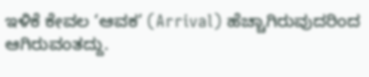ಇಳಿಕೆ ಕೇವಲ ‘ಆವಕ’ (Arrival) ಹೆಚ್ಚಾಗಿರುವುದರಿಂದ ಆಗಿರುವಂತದ್ದು.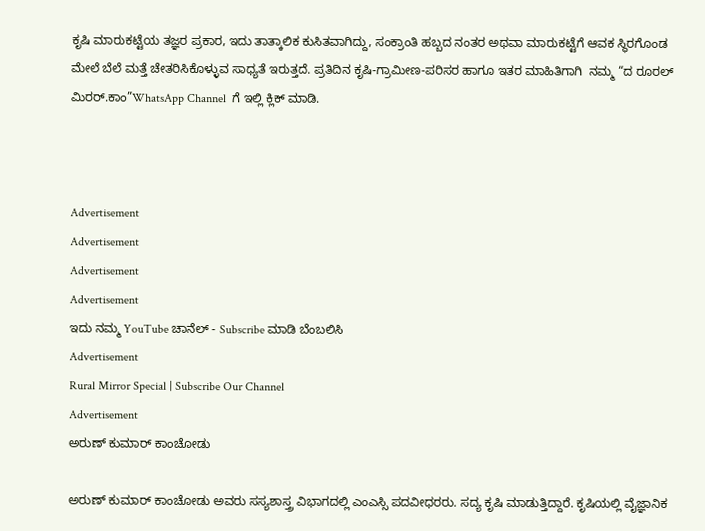ಕೃಷಿ ಮಾರುಕಟ್ಟೆಯ ತಜ್ಞರ ಪ್ರಕಾರ, ಇದು ತಾತ್ಕಾಲಿಕ ಕುಸಿತವಾಗಿದ್ದು, ಸಂಕ್ರಾಂತಿ ಹಬ್ಬದ ನಂತರ ಅಥವಾ ಮಾರುಕಟ್ಟೆಗೆ ಆವಕ ಸ್ಥಿರಗೊಂಡ ಮೇಲೆ ಬೆಲೆ ಮತ್ತೆ ಚೇತರಿಸಿಕೊಳ್ಳುವ ಸಾಧ್ಯತೆ ಇರುತ್ತದೆ. ಪ್ರತಿದಿನ ಕೃಷಿ-ಗ್ರಾಮೀಣ-ಪರಿಸರ ಹಾಗೂ ಇತರ ಮಾಹಿತಿಗಾಗಿ  ನಮ್ಮ “ದ ರೂರಲ್‌ ಮಿರರ್.ಕಾಂ”WhatsApp Channel  ಗೆ ಇಲ್ಲಿ ಕ್ಲಿಕ್‌ ಮಾಡಿ.



Advertisement
Advertisement
Advertisement
Advertisement
ಇದು ನಮ್ಮ YouTube ಚಾನೆಲ್ - Subscribe ಮಾಡಿ ಬೆಂಬಲಿಸಿ
Advertisement
Rural Mirror Special | Subscribe Our Channel
Advertisement
ಅರುಣ್‌ ಕುಮಾರ್ ಕಾಂಚೋಡು

ಅರುಣ್‌ ಕುಮಾರ್‌ ಕಾಂಚೋಡು ಅವರು ಸಸ್ಯಶಾಸ್ತ್ರ ವಿಭಾಗದಲ್ಲಿ ಎಂಎಸ್ಸಿ ಪದವೀಧರರು. ಸದ್ಯ ಕೃಷಿ ಮಾಡುತ್ತಿದ್ದಾರೆ. ಕೃಷಿಯಲ್ಲಿ ವೈಜ್ಞಾನಿಕ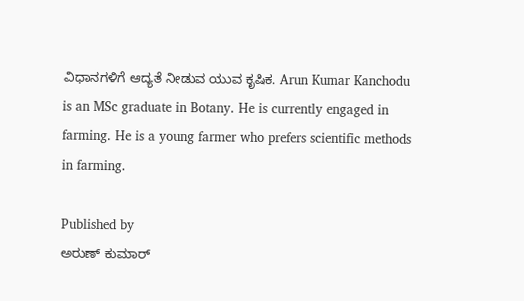ವಿಧಾನಗಳಿಗೆ ಆದ್ಯತೆ ನೀಡುವ ಯುವ ಕೃಷಿಕ. Arun Kumar Kanchodu is an MSc graduate in Botany. He is currently engaged in farming. He is a young farmer who prefers scientific methods in farming.

Published by
ಅರುಣ್‌ ಕುಮಾರ್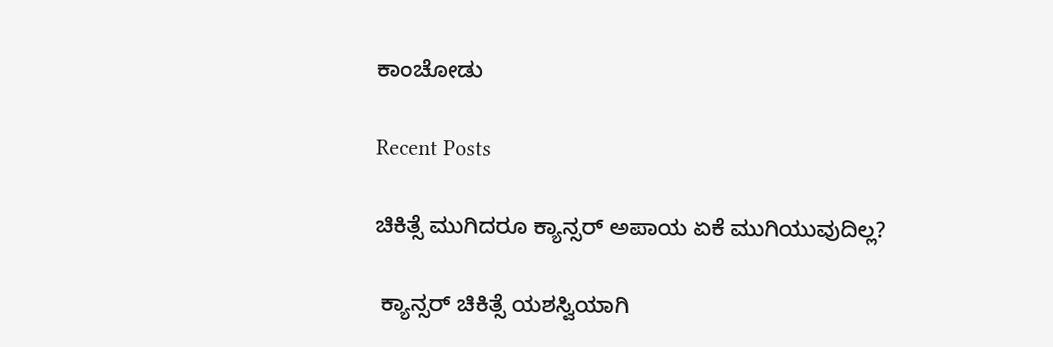ಕಾಂಚೋಡು

Recent Posts

ಚಿಕಿತ್ಸೆ ಮುಗಿದರೂ ಕ್ಯಾನ್ಸರ್ ಅಪಾಯ ಏಕೆ ಮುಗಿಯುವುದಿಲ್ಲ?

 ಕ್ಯಾನ್ಸರ್ ಚಿಕಿತ್ಸೆ ಯಶಸ್ವಿಯಾಗಿ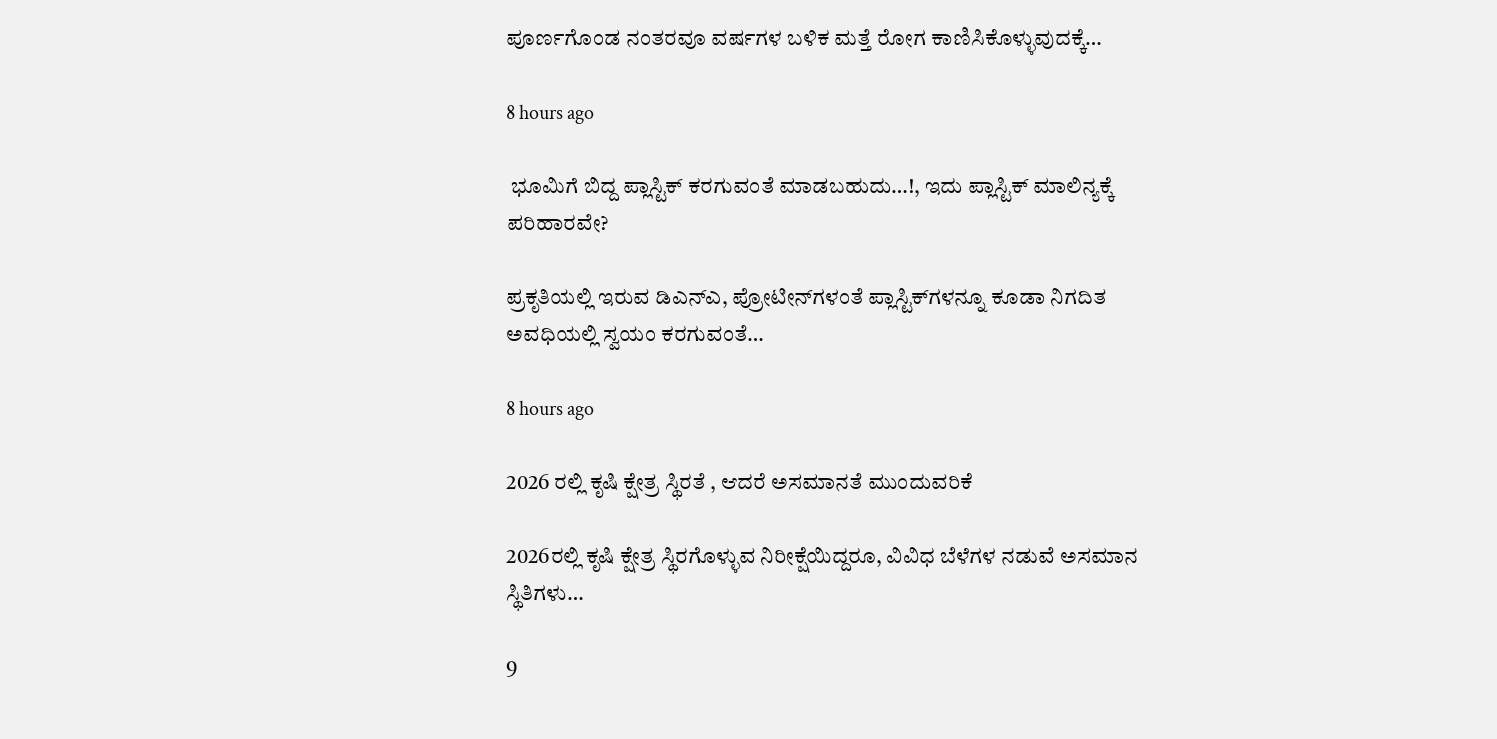ಪೂರ್ಣಗೊಂಡ ನಂತರವೂ ವರ್ಷಗಳ ಬಳಿಕ ಮತ್ತೆ ರೋಗ ಕಾಣಿಸಿಕೊಳ್ಳುವುದಕ್ಕೆ…

8 hours ago

 ಭೂಮಿಗೆ ಬಿದ್ದ ಪ್ಲಾಸ್ಟಿಕ್ ಕರಗುವಂತೆ ಮಾಡಬಹುದು…!, ಇದು ಪ್ಲಾಸ್ಟಿಕ್ ಮಾಲಿನ್ಯಕ್ಕೆ ಪರಿಹಾರವೇ?

ಪ್ರಕೃತಿಯಲ್ಲಿ ಇರುವ ಡಿಎನ್‌ಎ, ಪ್ರೋಟೀನ್‌ಗಳಂತೆ ಪ್ಲಾಸ್ಟಿಕ್‌ಗಳನ್ನೂ ಕೂಡಾ ನಿಗದಿತ ಅವಧಿಯಲ್ಲಿ ಸ್ವಯಂ ಕರಗುವಂತೆ…

8 hours ago

2026 ರಲ್ಲಿ ಕೃಷಿ ಕ್ಷೇತ್ರ ಸ್ಥಿರತೆ , ಆದರೆ ಅಸಮಾನತೆ ಮುಂದುವರಿಕೆ

2026ರಲ್ಲಿ ಕೃಷಿ ಕ್ಷೇತ್ರ ಸ್ಥಿರಗೊಳ್ಳುವ ನಿರೀಕ್ಷೆಯಿದ್ದರೂ, ವಿವಿಧ ಬೆಳೆಗಳ ನಡುವೆ ಅಸಮಾನ ಸ್ಥಿತಿಗಳು…

9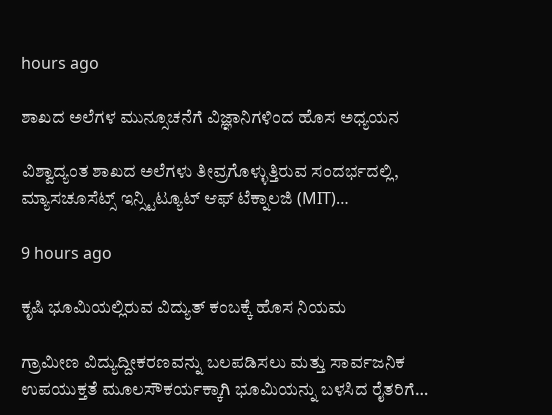hours ago

ಶಾಖದ ಅಲೆಗಳ ಮುನ್ಸೂಚನೆಗೆ ವಿಜ್ಞಾನಿಗಳಿಂದ ಹೊಸ ಅಧ್ಯಯನ

ವಿಶ್ವಾದ್ಯಂತ ಶಾಖದ ಅಲೆಗಳು ತೀವ್ರಗೊಳ್ಳುತ್ತಿರುವ ಸಂದರ್ಭದಲ್ಲಿ, ಮ್ಯಾಸಚೂಸೆಟ್ಸ್ ಇನ್ಸ್ಟಿಟ್ಯೂಟ್ ಆಫ್ ಟೆಕ್ನಾಲಜಿ (MIT)…

9 hours ago

ಕೃಷಿ ಭೂಮಿಯಲ್ಲಿರುವ ವಿದ್ಯುತ್ ಕಂಬಕ್ಕೆ ಹೊಸ ನಿಯಮ

ಗ್ರಾಮೀಣ ವಿದ್ಯುದ್ದೀಕರಣವನ್ನು ಬಲಪಡಿಸಲು ಮತ್ತು ಸಾರ್ವಜನಿಕ ಉಪಯುಕ್ತತೆ ಮೂಲಸೌಕರ್ಯಕ್ಕಾಗಿ ಭೂಮಿಯನ್ನು ಬಳಸಿದ ರೈತರಿಗೆ…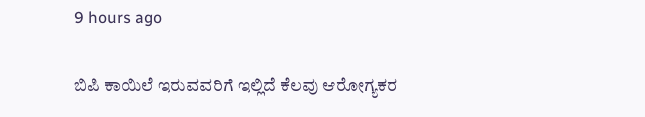9 hours ago

ಬಿಪಿ ಕಾಯಿಲೆ ಇರುವವರಿಗೆ ಇಲ್ಲಿದೆ ಕೆಲವು ಆರೋಗ್ಯಕರ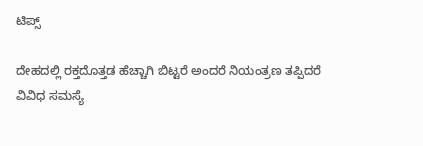ಟಿಪ್ಸ್

ದೇಹದಲ್ಲಿ ರಕ್ತದೊತ್ತಡ ಹೆಚ್ಚಾಗಿ ಬಿಟ್ಟರೆ ಅಂದರೆ ನಿಯಂತ್ರಣ ತಪ್ಪಿದರೆ ವಿವಿಧ ಸಮಸ್ಯೆ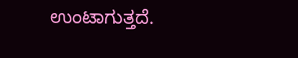ಉಂಟಾಗುತ್ತದೆ.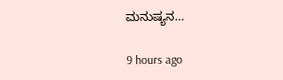ಮನುಷ್ಯನ…

9 hours ago